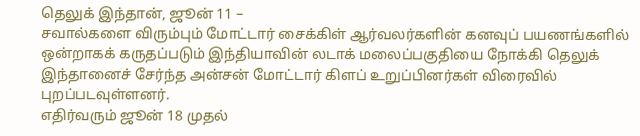தெலுக் இந்தான், ஜூன் 11 –
சவால்களை விரும்பும் மோட்டார் சைக்கிள் ஆர்வலர்களின் கனவுப் பயணங்களில் ஒன்றாகக் கருதப்படும் இந்தியாவின் லடாக் மலைப்பகுதியை நோக்கி தெலுக் இந்தானைச் சேர்ந்த அன்சன் மோட்டார் கிளப் உறுப்பினர்கள் விரைவில் புறப்படவுள்ளனர்.
எதிர்வரும் ஜூன் 18 முதல்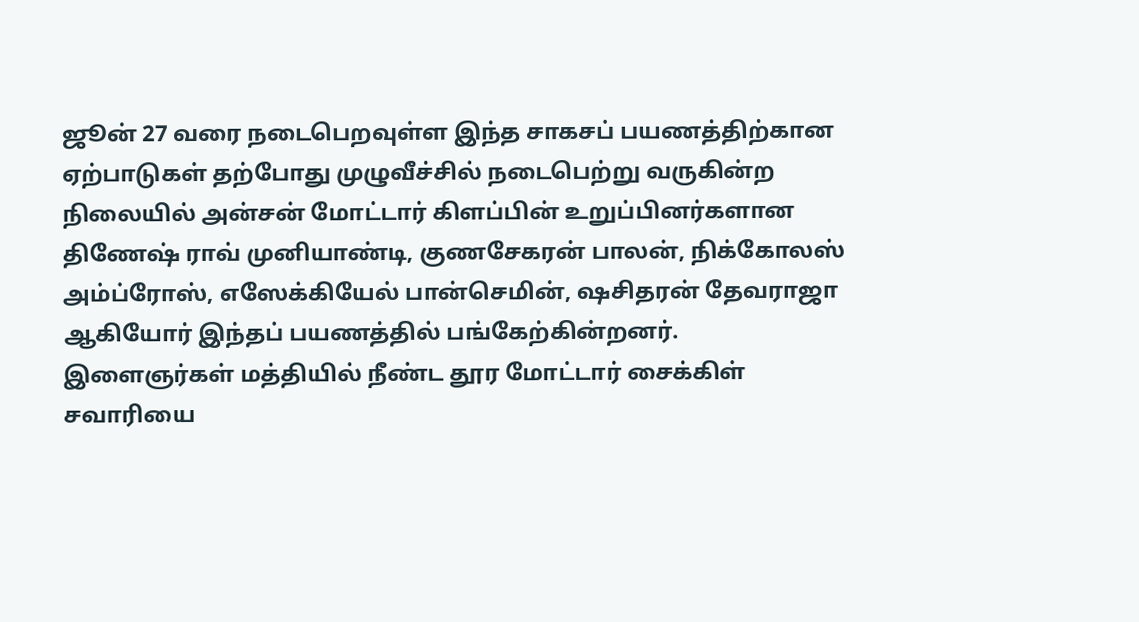ஜூன் 27 வரை நடைபெறவுள்ள இந்த சாகசப் பயணத்திற்கான ஏற்பாடுகள் தற்போது முழுவீச்சில் நடைபெற்று வருகின்ற நிலையில் அன்சன் மோட்டார் கிளப்பின் உறுப்பினர்களான திணேஷ் ராவ் முனியாண்டி, குணசேகரன் பாலன், நிக்கோலஸ் அம்ப்ரோஸ், எஸேக்கியேல் பான்செமின், ஷசிதரன் தேவராஜா ஆகியோர் இந்தப் பயணத்தில் பங்கேற்கின்றனர்.
இளைஞர்கள் மத்தியில் நீண்ட தூர மோட்டார் சைக்கிள் சவாரியை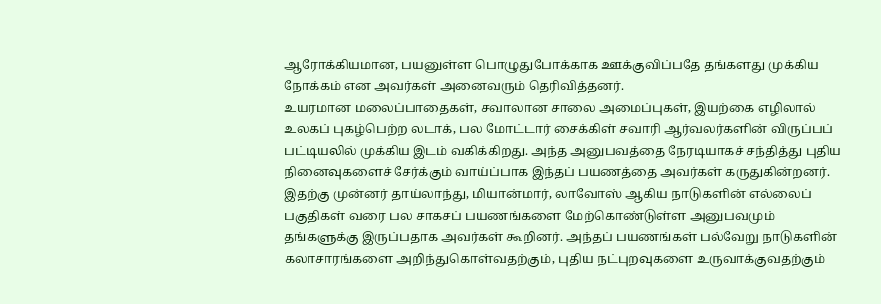ஆரோக்கியமான, பயனுள்ள பொழுதுபோக்காக ஊக்குவிப்பதே தங்களது முக்கிய நோக்கம் என அவர்கள் அனைவரும் தெரிவித்தனர்.
உயரமான மலைப்பாதைகள், சவாலான சாலை அமைப்புகள், இயற்கை எழிலால் உலகப் புகழ்பெற்ற லடாக், பல மோட்டார் சைக்கிள் சவாரி ஆர்வலர்களின் விருப்பப் பட்டியலில் முக்கிய இடம் வகிக்கிறது. அந்த அனுபவத்தை நேரடியாகச் சந்தித்து புதிய நினைவுகளைச் சேர்க்கும் வாய்ப்பாக இந்தப் பயணத்தை அவர்கள் கருதுகின்றனர்.
இதற்கு முன்னர் தாய்லாந்து, மியான்மார், லாவோஸ் ஆகிய நாடுகளின் எல்லைப் பகுதிகள் வரை பல சாகசப் பயணங்களை மேற்கொண்டுள்ள அனுபவமும் தங்களுக்கு இருப்பதாக அவர்கள் கூறினர். அந்தப் பயணங்கள் பல்வேறு நாடுகளின் கலாசாரங்களை அறிந்துகொள்வதற்கும், புதிய நட்புறவுகளை உருவாக்குவதற்கும்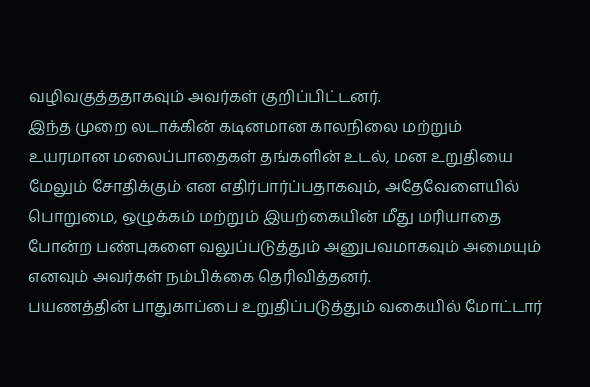வழிவகுத்ததாகவும் அவர்கள் குறிப்பிட்டனர்.
இந்த முறை லடாக்கின் கடினமான காலநிலை மற்றும் உயரமான மலைப்பாதைகள் தங்களின் உடல், மன உறுதியை மேலும் சோதிக்கும் என எதிர்பார்ப்பதாகவும், அதேவேளையில் பொறுமை, ஒழுக்கம் மற்றும் இயற்கையின் மீது மரியாதை போன்ற பண்புகளை வலுப்படுத்தும் அனுபவமாகவும் அமையும் எனவும் அவர்கள் நம்பிக்கை தெரிவித்தனர்.
பயணத்தின் பாதுகாப்பை உறுதிப்படுத்தும் வகையில் மோட்டார்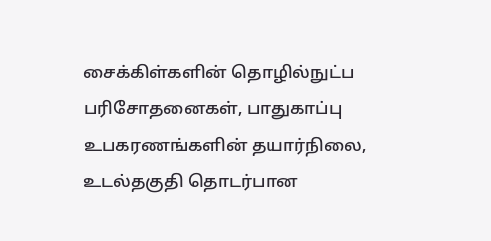சைக்கிள்களின் தொழில்நுட்ப பரிசோதனைகள், பாதுகாப்பு உபகரணங்களின் தயார்நிலை, உடல்தகுதி தொடர்பான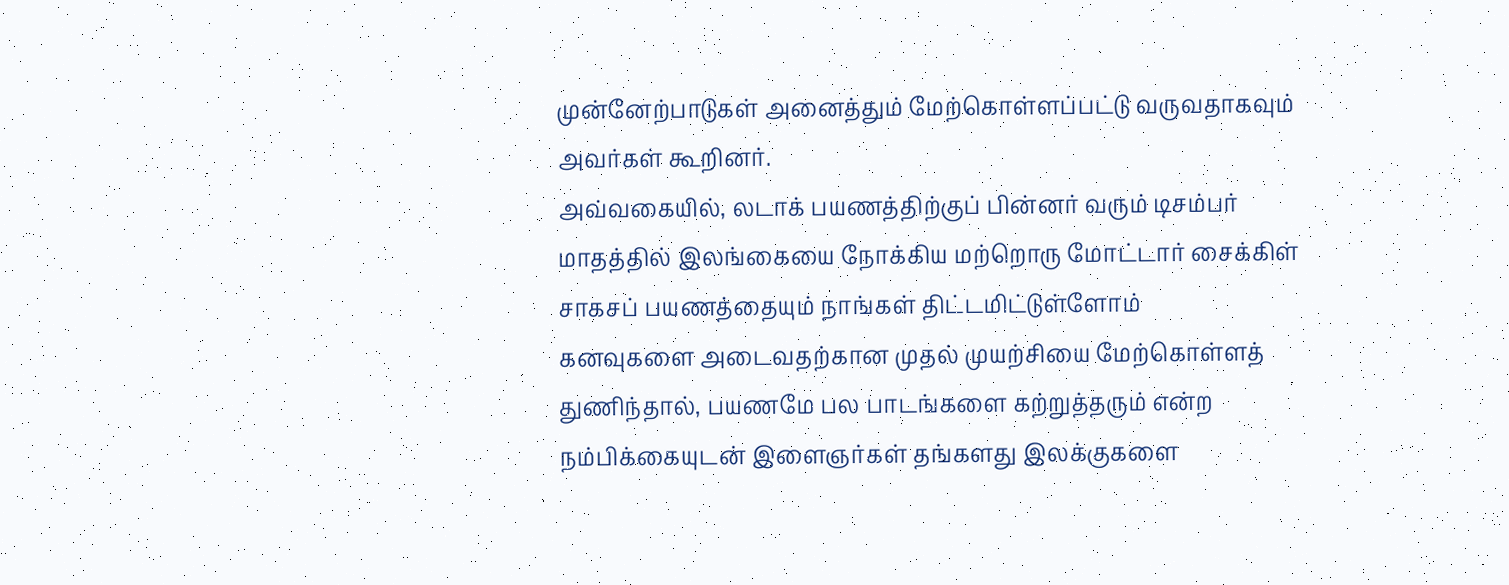முன்னேற்பாடுகள் அனைத்தும் மேற்கொள்ளப்பட்டு வருவதாகவும் அவர்கள் கூறினர்.
அவ்வகையில், லடாக் பயணத்திற்குப் பின்னர் வரும் டிசம்பர் மாதத்தில் இலங்கையை நோக்கிய மற்றொரு மோட்டார் சைக்கிள் சாகசப் பயணத்தையும் நாங்கள் திட்டமிட்டுள்ளோம்
கனவுகளை அடைவதற்கான முதல் முயற்சியை மேற்கொள்ளத் துணிந்தால், பயணமே பல பாடங்களை கற்றுத்தரும் என்ற நம்பிக்கையுடன் இளைஞர்கள் தங்களது இலக்குகளை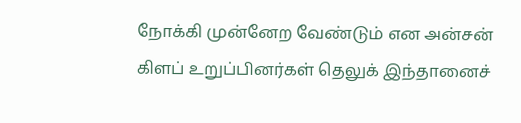நோக்கி முன்னேற வேண்டும் என அன்சன் கிளப் உறுப்பினர்கள் தெலுக் இந்தானைச்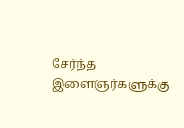சேர்ந்த இளைஞர்களுக்கு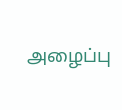அழைப்பு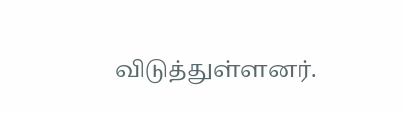விடுத்துள்ளனர்.